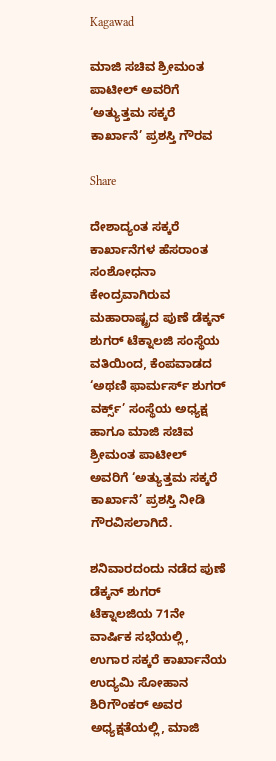Kagawad

ಮಾಜಿ ಸಚಿವ ಶ್ರೀಮಂತ ಪಾಟೀಲ್ ಅವರಿಗೆ ‘ಅತ್ಯುತ್ತಮ ಸಕ್ಕರೆ ಕಾರ್ಖಾನೆ’ ಪ್ರಶಸ್ತಿ ಗೌರವ

Share

ದೇಶಾದ್ಯಂತ ಸಕ್ಕರೆ ಕಾರ್ಖಾನೆಗಳ ಹೆಸರಾಂತ ಸಂಶೋಧನಾ ಕೇಂದ್ರವಾಗಿರುವ ಮಹಾರಾಷ್ಟ್ರದ ಪುಣೆ ಡೆಕ್ಕನ್ ಶುಗರ್ ಟೆಕ್ನಾಲಜಿ ಸಂಸ್ಥೆಯ ವತಿಯಿಂದ, ಕೆಂಪವಾಡದ ‘ಅಥಣಿ ಫಾರ್ಮರ್ಸ್ ಶುಗರ್ ವರ್ಕ್ಸ್’ ಸಂಸ್ಥೆಯ ಅಧ್ಯಕ್ಷ ಹಾಗೂ ಮಾಜಿ ಸಚಿವ ಶ್ರೀಮಂತ ಪಾಟೀಲ್ ಅವರಿಗೆ ‘ಅತ್ಯುತ್ತಮ ಸಕ್ಕರೆ ಕಾರ್ಖಾನೆ’ ಪ್ರಶಸ್ತಿ ನೀಡಿ ಗೌರವಿಸಲಾಗಿದೆ.

ಶನಿವಾರದಂದು ನಡೆದ ಪುಣೆ ಡೆಕ್ಕನ್ ಶುಗರ್ ಟೆಕ್ನಾಲಜಿಯ 71ನೇ ವಾರ್ಷಿಕ ಸಭೆಯಲ್ಲಿ, ಉಗಾರ ಸಕ್ಕರೆ ಕಾರ್ಖಾನೆಯ ಉದ್ಯಮಿ ಸೋಹಾನ ಶಿರಿಗೌಂಕರ್ ಅವರ ಅಧ್ಯಕ್ಷತೆಯಲ್ಲಿ, ಮಾಜಿ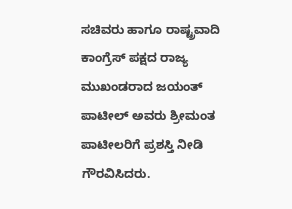ಸಚಿವರು ಹಾಗೂ ರಾಷ್ಟ್ರವಾದಿ ಕಾಂಗ್ರೆಸ್ ಪಕ್ಷದ ರಾಜ್ಯ ಮುಖಂಡರಾದ ಜಯಂತ್ ಪಾಟೀಲ್ ಅವರು ಶ್ರೀಮಂತ ಪಾಟೀಲರಿಗೆ ಪ್ರಶಸ್ತಿ ನೀಡಿ ಗೌರವಿಸಿದರು.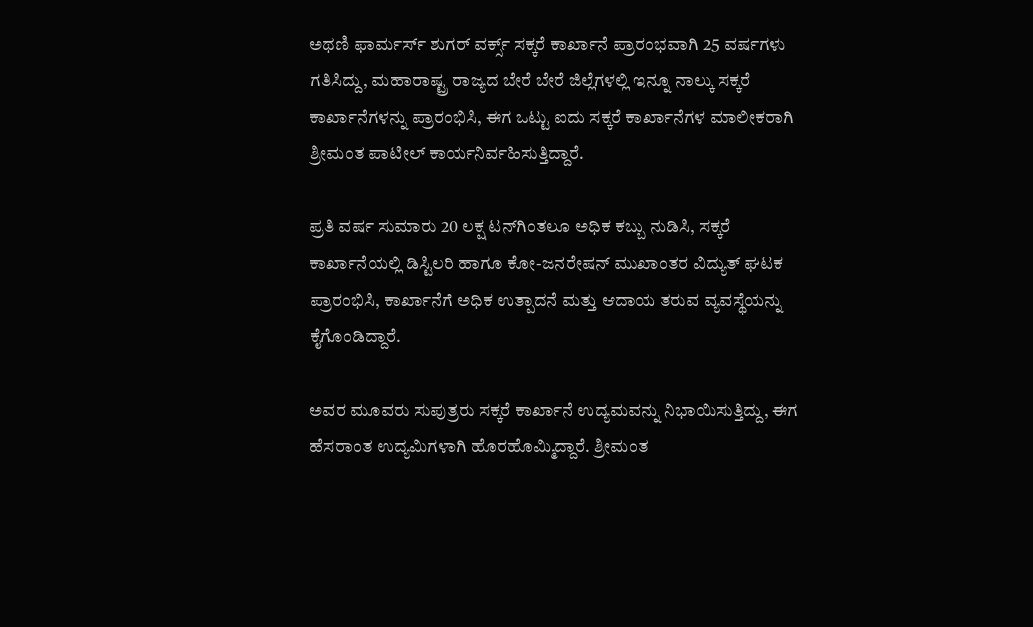ಅಥಣಿ ಫಾರ್ಮರ್ಸ್ ಶುಗರ್ ವರ್ಕ್ಸ್ ಸಕ್ಕರೆ ಕಾರ್ಖಾನೆ ಪ್ರಾರಂಭವಾಗಿ 25 ವರ್ಷಗಳು ಗತಿಸಿದ್ದು, ಮಹಾರಾಷ್ಟ್ರ ರಾಜ್ಯದ ಬೇರೆ ಬೇರೆ ಜಿಲ್ಲೆಗಳಲ್ಲಿ ಇನ್ನೂ ನಾಲ್ಕು ಸಕ್ಕರೆ ಕಾರ್ಖಾನೆಗಳನ್ನು ಪ್ರಾರಂಭಿಸಿ, ಈಗ ಒಟ್ಟು ಐದು ಸಕ್ಕರೆ ಕಾರ್ಖಾನೆಗಳ ಮಾಲೀಕರಾಗಿ ಶ್ರೀಮಂತ ಪಾಟೀಲ್ ಕಾರ್ಯನಿರ್ವಹಿಸುತ್ತಿದ್ದಾರೆ.

ಪ್ರತಿ ವರ್ಷ ಸುಮಾರು 20 ಲಕ್ಷ ಟನ್‌ಗಿಂತಲೂ ಅಧಿಕ ಕಬ್ಬು ನುಡಿಸಿ, ಸಕ್ಕರೆ ಕಾರ್ಖಾನೆಯಲ್ಲಿ ಡಿಸ್ಟಿಲರಿ ಹಾಗೂ ಕೋ-ಜನರೇಷನ್ ಮುಖಾಂತರ ವಿದ್ಯುತ್ ಘಟಕ ಪ್ರಾರಂಭಿಸಿ, ಕಾರ್ಖಾನೆಗೆ ಅಧಿಕ ಉತ್ಪಾದನೆ ಮತ್ತು ಆದಾಯ ತರುವ ವ್ಯವಸ್ಥೆಯನ್ನು ಕೈಗೊಂಡಿದ್ದಾರೆ.

ಅವರ ಮೂವರು ಸುಪುತ್ರರು ಸಕ್ಕರೆ ಕಾರ್ಖಾನೆ ಉದ್ಯಮವನ್ನು ನಿಭಾಯಿಸುತ್ತಿದ್ದು, ಈಗ ಹೆಸರಾಂತ ಉದ್ಯಮಿಗಳಾಗಿ ಹೊರಹೊಮ್ಮಿದ್ದಾರೆ. ಶ್ರೀಮಂತ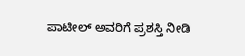ಪಾಟೀಲ್ ಅವರಿಗೆ ಪ್ರಶಸ್ತಿ ನೀಡಿ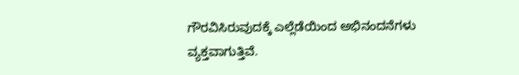ಗೌರವಿಸಿರುವುದಕ್ಕೆ ಎಲ್ಲೆಡೆಯಿಂದ ಅಭಿನಂದನೆಗಳು ವ್ಯಕ್ತವಾಗುತ್ತಿವೆ.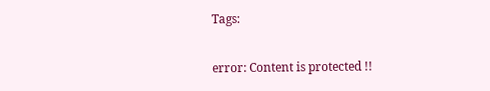Tags:

error: Content is protected !!